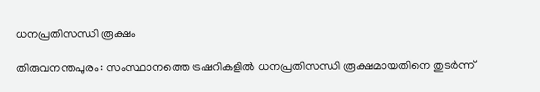ധനപ്രതിസന്ധി രൂക്ഷം

തിരുവനന്തപുരം: സംസ്ഥാനത്തെ ട്രഷറികളില്‍ ധനപ്രതിസന്ധി രൂക്ഷമായതിനെ തുടര്‍ന്ന്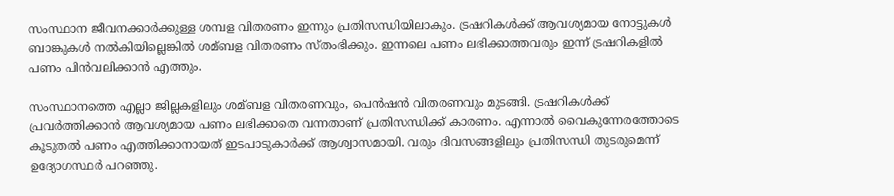സംസ്ഥാന ജീവനക്കാര്‍ക്കുള്ള ശമ്പള വിതരണം ഇന്നും പ്രതിസന്ധിയിലാകും. ട്രഷറികള്‍ക്ക് ആവശ്യമായ നോട്ടുകള്‍ ബാങ്കുകള്‍ നല്‍കിയില്ലെങ്കില്‍ ശമ്ബള വിതരണം സ്തംഭിക്കും. ഇന്നലെ പണം ലഭിക്കാത്തവരും ഇന്ന് ട്രഷറികളില്‍ പണം പിന്‍വലിക്കാന്‍ എത്തും.

സംസ്ഥാനത്തെ എല്ലാ ജില്ലകളിലും ശമ്ബള വിതരണവും, പെന്‍ഷന്‍ വിതരണവും മുടങ്ങി. ട്രഷറികള്‍ക്ക് പ്രവര്‍ത്തിക്കാന്‍ ആവശ്യമായ പണം ലഭിക്കാതെ വന്നതാണ് പ്രതിസന്ധിക്ക് കാരണം. എന്നാല്‍ വൈകുന്നേരത്തോടെ കൂടുതല്‍ പണം എത്തിക്കാനായത് ഇടപാടുകാര്‍ക്ക് ആശ്വാസമായി. വരും ദിവസങ്ങളിലും പ്രതിസന്ധി തുടരുമെന്ന് ഉദ്യോഗസ്ഥര്‍ പറഞ്ഞു.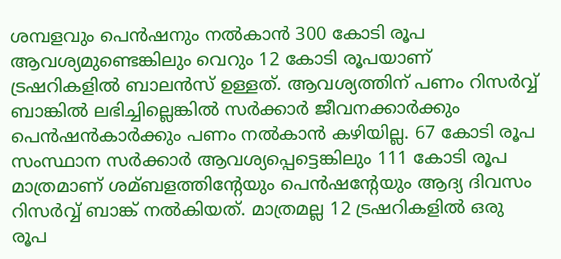ശമ്പളവും പെന്‍ഷനും നല്‍കാന്‍ 300 കോടി രൂപ ആവശ്യമുണ്ടെങ്കിലും വെറും 12 കോടി രൂപയാണ് ട്രഷറികളില്‍ ബാലന്‍സ് ഉള്ളത്. ആവശ്യത്തിന് പണം റിസര്‍വ്വ് ബാങ്കില്‍ ലഭിച്ചില്ലെങ്കില്‍ സര്‍ക്കാര്‍ ജീവനക്കാര്‍ക്കും പെന്‍ഷന്‍കാര്‍ക്കും പണം നല്‍കാന്‍ കഴിയില്ല. 67 കോടി രൂപ സംസ്ഥാന സര്‍ക്കാര്‍ ആവശ്യപ്പെട്ടെങ്കിലും 111 കോടി രൂപ മാത്രമാണ് ശമ്ബളത്തിന്റേയും പെന്‍ഷന്റേയും ആദ്യ ദിവസം റിസര്‍വ്വ് ബാങ്ക് നല്‍കിയത്. മാത്രമല്ല 12 ട്രഷറികളില്‍ ഒരു രൂപ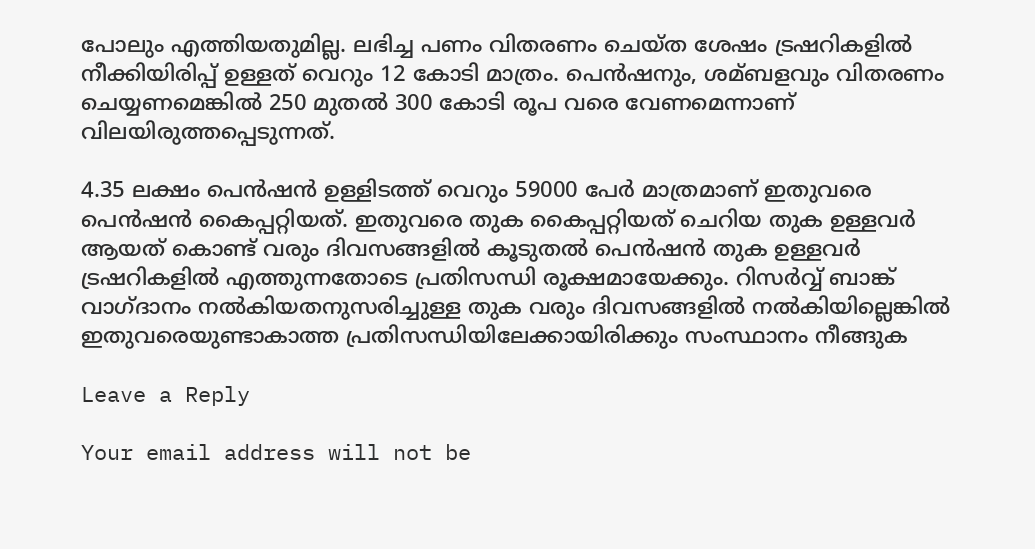പോലും എത്തിയതുമില്ല. ലഭിച്ച പണം വിതരണം ചെയ്ത ശേഷം ട്രഷറികളില്‍ നീക്കിയിരിപ്പ് ഉള്ളത് വെറും 12 കോടി മാത്രം. പെന്‍ഷനും, ശമ്ബളവും വിതരണം ചെയ്യണമെങ്കില്‍ 250 മുതല്‍ 300 കോടി രൂപ വരെ വേണമെന്നാണ് വിലയിരുത്തപ്പെടുന്നത്.

4.35 ലക്ഷം പെന്‍ഷന്‍ ഉള്ളിടത്ത് വെറും 59000 പേര്‍ മാത്രമാണ് ഇതുവരെ പെന്‍ഷന്‍ കൈപ്പറ്റിയത്. ഇതുവരെ തുക കൈപ്പറ്റിയത് ചെറിയ തുക ഉള്ളവര്‍ ആയത് കൊണ്ട് വരും ദിവസങ്ങളില്‍ കൂടുതല്‍ പെന്‍ഷന്‍ തുക ഉള്ളവര്‍ ട്രഷറികളില്‍ എത്തുന്നതോടെ പ്രതിസന്ധി രൂക്ഷമായേക്കും. റിസര്‍വ്വ് ബാങ്ക് വാഗ്ദാനം നല്‍കിയതനുസരിച്ചുള്ള തുക വരും ദിവസങ്ങളില്‍ നല്‍കിയില്ലെങ്കില്‍ ഇതുവരെയുണ്ടാകാത്ത പ്രതിസന്ധിയിലേക്കായിരിക്കും സംസ്ഥാനം നീങ്ങുക

Leave a Reply

Your email address will not be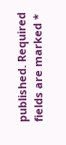published. Required fields are marked *